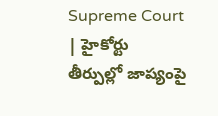Supreme Court | హైకోర్టు తీర్పుల్లో జాప్యంపై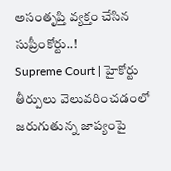అసంతృప్తి వ్యక్తం చేసిన సుప్రీంకోర్టు..!
Supreme Court | హైకోర్టు తీర్పులు వెలువరించడంలో జరుగుతున్న జాప్యంపై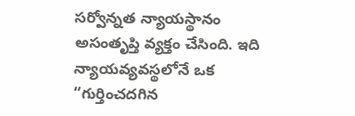సర్వోన్నత న్యాయస్థానం అసంతృప్తి వ్యక్తం చేసింది. ఇది న్యాయవ్యవస్థలోనే ఒక “గుర్తించదగిన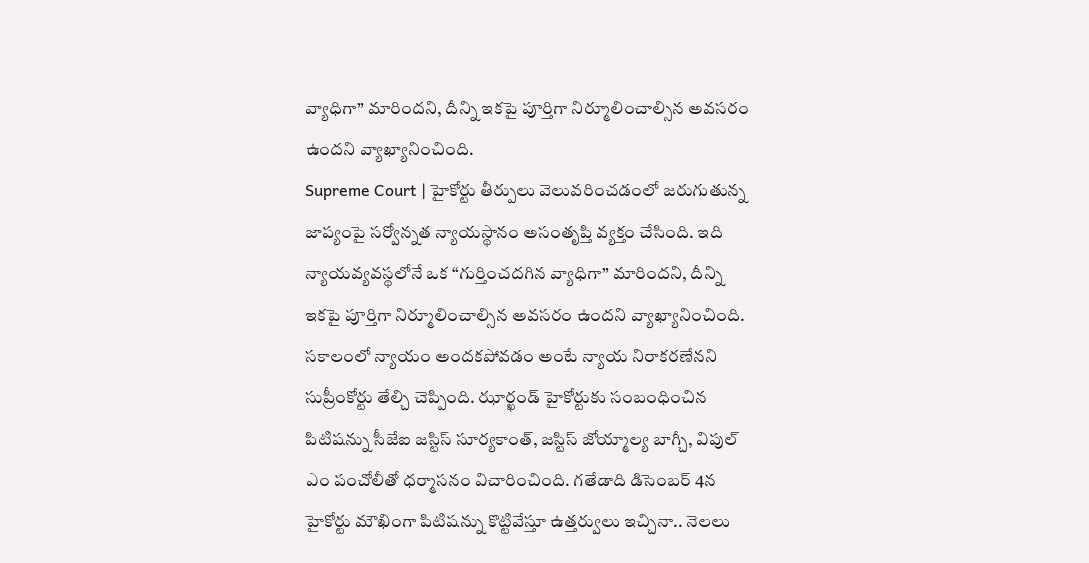వ్యాధిగా” మారిందని, దీన్ని ఇకపై పూర్తిగా నిర్మూలించాల్సిన అవసరం ఉందని వ్యాఖ్యానించింది.
Supreme Court | హైకోర్టు తీర్పులు వెలువరించడంలో జరుగుతున్న జాప్యంపై సర్వోన్నత న్యాయస్థానం అసంతృప్తి వ్యక్తం చేసింది. ఇది న్యాయవ్యవస్థలోనే ఒక “గుర్తించదగిన వ్యాధిగా” మారిందని, దీన్ని ఇకపై పూర్తిగా నిర్మూలించాల్సిన అవసరం ఉందని వ్యాఖ్యానించింది. సకాలంలో న్యాయం అందకపోవడం అంటే న్యాయ నిరాకరణేనని సుప్రీంకోర్టు తేల్చి చెప్పింది. ఝార్ఖండ్ హైకోర్టుకు సంబంధించిన పిటిషన్ను సీజేఐ జస్టిస్ సూర్యకాంత్, జస్టిస్ జోయ్మాల్య బాగ్చీ, విపుల్ ఎం పంచోలీతో ధర్మాసనం విచారించింది. గతేడాది డిసెంబర్ 4న హైకోర్టు మౌఖింగా పిటిషన్ను కొట్టివేస్తూ ఉత్తర్వులు ఇచ్చినా.. నెలలు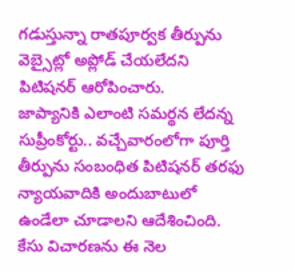గడుస్తున్నా రాతపూర్వక తీర్పును వెబ్సైట్లో అప్లోడ్ చేయలేదని పిటిషనర్ ఆరోపించారు.
జాప్యానికి ఎలాంటి సమర్థన లేదన్న సుప్రీంకోర్టు.. వచ్చేవారంలోగా పూర్తి తీర్పును సంబంధిత పిటిషనర్ తరఫు న్యాయవాదికి అందుబాటులో ఉండేలా చూడాలని ఆదేశించింది. కేసు విచారణను ఈ నెల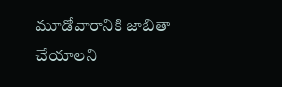మూడోవారానికి జాబితా చేయాలని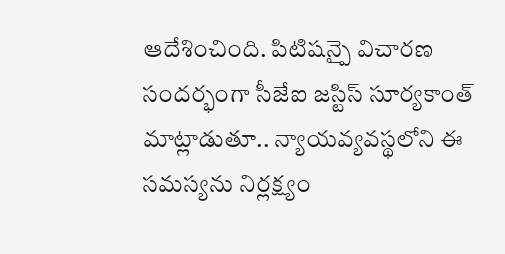ఆదేశించింది. పిటిషన్పై విచారణ సందర్భంగా సీజేఐ జస్టిస్ సూర్యకాంత్ మాట్లాడుతూ.. న్యాయవ్యవస్థలోని ఈ సమస్యను నిర్లక్ష్యం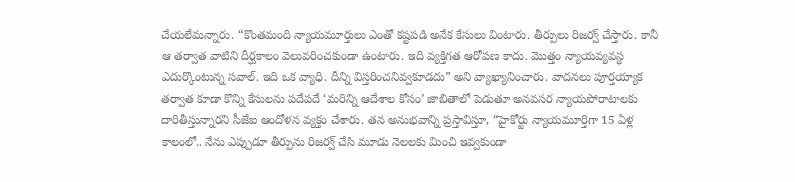చేయలేమన్నారు. “కొంతమంది న్యాయమూర్తులు ఎంతో కష్టపడి అనేక కేసులు వింటారు. తీర్పులు రిజర్వ్ చేస్తారు. కానీ ఆ తర్వాత వాటిని దీర్ఘకాలం వెలువరించకుండా ఉంటారు. ఇది వ్యక్తిగత ఆరోపణ కాదు. మొత్తం న్యాయవ్యవస్థ ఎదుర్కొంటున్న సవాల్. ఇది ఒక వ్యాధి. దీన్ని విస్తరించనివ్వకూడదు” అని వ్యాఖ్యానించారు. వాదనలు పూర్తయ్యాక తర్వాత కూడా కొన్ని కేసులను పదేపదే ‘మరిన్ని ఆదేశాల కోసం’ జాబితాలో పెడుతూ అనవసర న్యాయపోరాటాలకు దారితీస్తున్నారని సీజేఐ ఆందోళన వ్యక్తం చేశారు. తన అనుభవాన్ని ప్రస్తావిస్తూ, “హైకోర్టు న్యాయమూర్తిగా 15 ఏళ్ల కాలంలో.. నేను ఎప్పుడూ తీర్పును రిజర్వ్ చేసి మూడు నెలలకు మించి ఇవ్వకుండా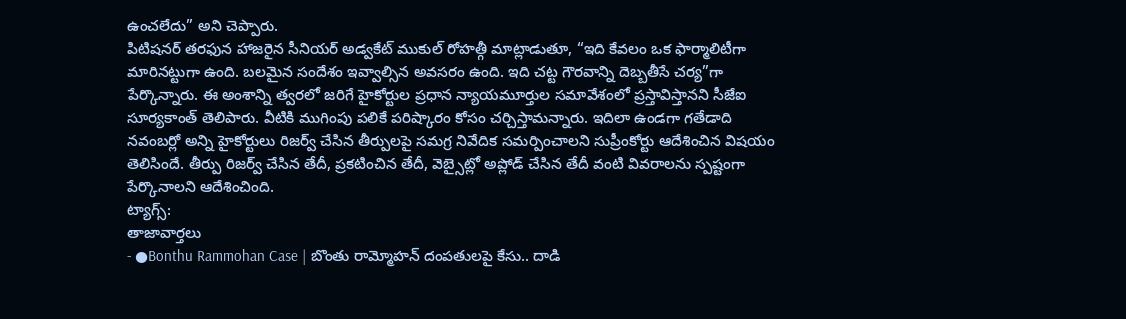ఉంచలేదు” అని చెప్పారు.
పిటిషనర్ తరఫున హాజరైన సీనియర్ అడ్వకేట్ ముకుల్ రోహత్గీ మాట్లాడుతూ, “ఇది కేవలం ఒక ఫార్మాలిటీగా మారినట్టుగా ఉంది. బలమైన సందేశం ఇవ్వాల్సిన అవసరం ఉంది. ఇది చట్ట గౌరవాన్ని దెబ్బతీసే చర్య”గా పేర్కొన్నారు. ఈ అంశాన్ని త్వరలో జరిగే హైకోర్టుల ప్రధాన న్యాయమూర్తుల సమావేశంలో ప్రస్తావిస్తానని సీజేఐ సూర్యకాంత్ తెలిపారు. వీటికి ముగింపు పలికే పరిష్కారం కోసం చర్చిస్తామన్నారు. ఇదిలా ఉండగా గతేడాది నవంబర్లో అన్ని హైకోర్టులు రిజర్వ్ చేసిన తీర్పులపై సమగ్ర నివేదిక సమర్పించాలని సుప్రీంకోర్టు ఆదేశించిన విషయం తెలిసిందే. తీర్పు రిజర్వ్ చేసిన తేదీ, ప్రకటించిన తేదీ, వెబ్సైట్లో అప్లోడ్ చేసిన తేదీ వంటి వివరాలను స్పష్టంగా పేర్కొనాలని ఆదేశించింది.
ట్యాగ్స్:
తాజావార్తలు
- ●Bonthu Rammohan Case | బొంతు రామ్మోహన్ దంపతులపై కేసు.. దాడి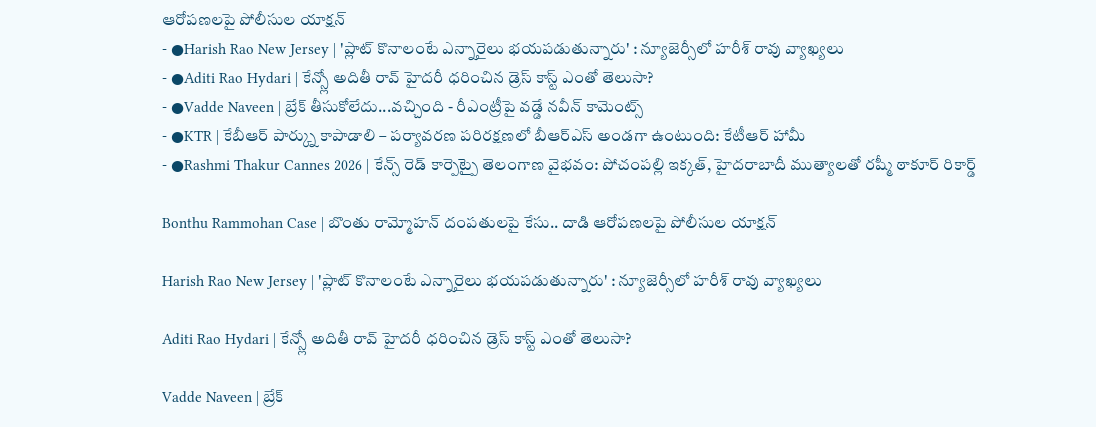ఆరోపణలపై పోలీసుల యాక్షన్
- ●Harish Rao New Jersey | 'ప్లాట్ కొనాలంటే ఎన్నారైలు భయపడుతున్నారు' : న్యూజెర్సీలో హరీశ్ రావు వ్యాఖ్యలు
- ●Aditi Rao Hydari | కేన్స్లో అదితీ రావ్ హైదరీ ధరించిన డ్రెస్ కాస్ట్ ఎంతో తెలుసా?
- ●Vadde Naveen | బ్రేక్ తీసుకోలేదు...వచ్చింది - రీఎంట్రీపై వడ్డే నవీన్ కామెంట్స్
- ●KTR | కేబీఆర్ పార్క్ను కాపాడాలి – పర్యావరణ పరిరక్షణలో బీఆర్ఎస్ అండగా ఉంటుంది: కేటీఆర్ హామీ
- ●Rashmi Thakur Cannes 2026 | కేన్స్ రెడ్ కార్పెట్పై తెలంగాణ వైభవం: పోచంపల్లి ఇక్కత్, హైదరాబాదీ ముత్యాలతో రష్మీ ఠాకూర్ రికార్డ్

Bonthu Rammohan Case | బొంతు రామ్మోహన్ దంపతులపై కేసు.. దాడి ఆరోపణలపై పోలీసుల యాక్షన్

Harish Rao New Jersey | 'ప్లాట్ కొనాలంటే ఎన్నారైలు భయపడుతున్నారు' : న్యూజెర్సీలో హరీశ్ రావు వ్యాఖ్యలు

Aditi Rao Hydari | కేన్స్లో అదితీ రావ్ హైదరీ ధరించిన డ్రెస్ కాస్ట్ ఎంతో తెలుసా?

Vadde Naveen | బ్రేక్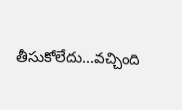తీసుకోలేదు...వచ్చింది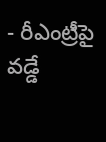- రీఎంట్రీపై వడ్డే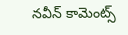నవీన్ కామెంట్స్